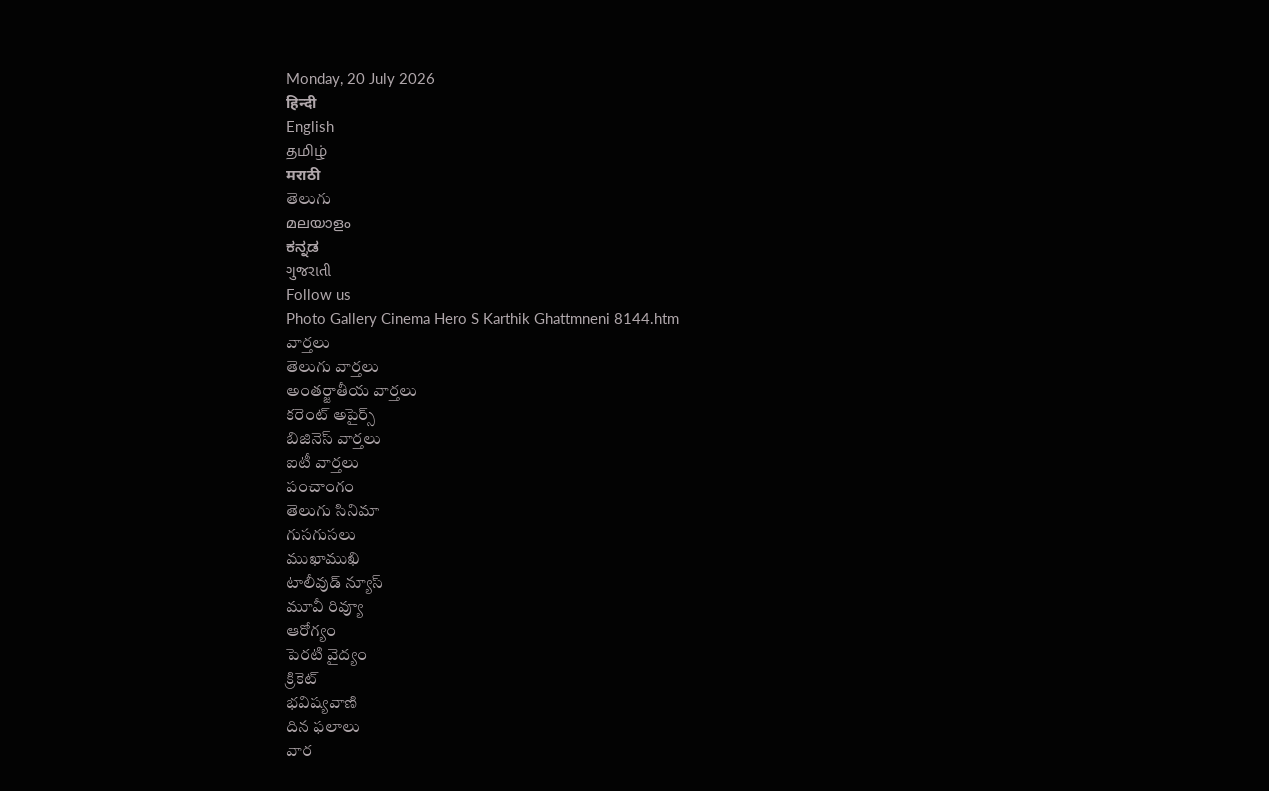Monday, 20 July 2026
हिन्दी
English
தமிழ்
मराठी
తెలుగు
മലയാളം
ಕನ್ನಡ
ગુજરાતી
Follow us
Photo Gallery Cinema Hero S Karthik Ghattmneni 8144.htm
వార్తలు
తెలుగు వార్తలు
అంతర్జాతీయ వార్తలు
కరెంట్ అపైర్స్
బిజినెస్ వార్తలు
ఐటీ వార్తలు
పంచాంగం
తెలుగు సినిమా
గుసగుసలు
ముఖాముఖి
టాలీవుడ్ న్యూస్
మూవీ రివ్యూ
ఆరోగ్యం
పెరటి వైద్యం
క్రికెట్
భవిష్యవాణి
దిన ఫలాలు
వార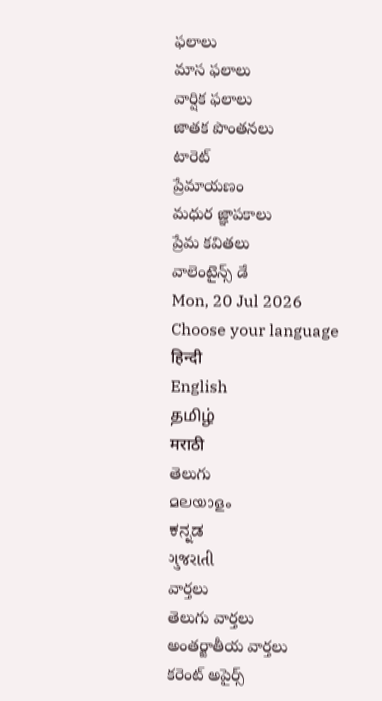ఫలాలు
మాస ఫలాలు
వార్షిక ఫలాలు
జాతక పొంతనలు
టారెట్
ప్రేమాయణం
మధుర జ్ఞాపకాలు
ప్రేమ కవితలు
వాలెంటైన్స్ డే
Mon, 20 Jul 2026
Choose your language
हिन्दी
English
தமிழ்
मराठी
తెలుగు
മലയാളം
ಕನ್ನಡ
ગુજરાતી
వార్తలు
తెలుగు వార్తలు
అంతర్జాతీయ వార్తలు
కరెంట్ అపైర్స్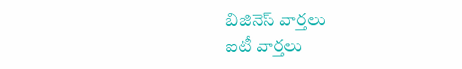బిజినెస్ వార్తలు
ఐటీ వార్తలు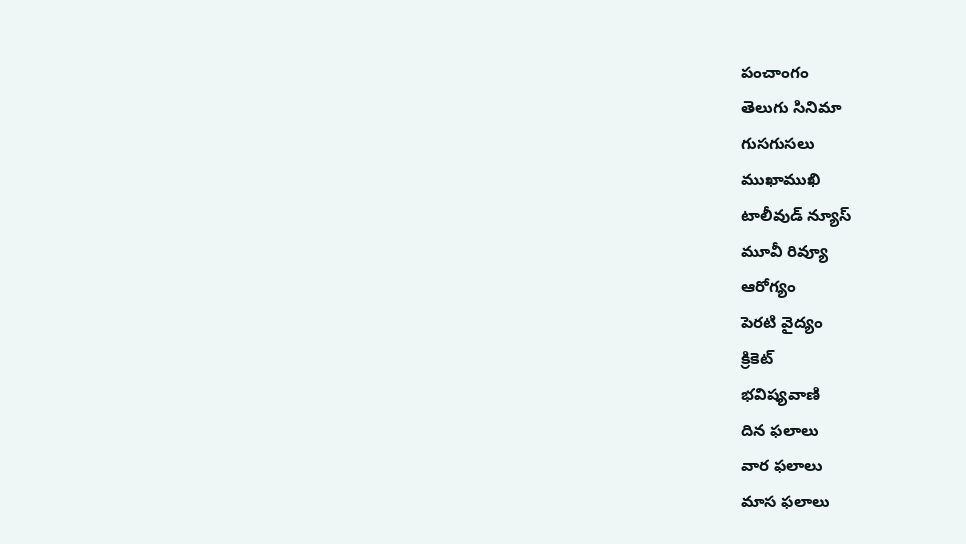పంచాంగం
తెలుగు సినిమా
గుసగుసలు
ముఖాముఖి
టాలీవుడ్ న్యూస్
మూవీ రివ్యూ
ఆరోగ్యం
పెరటి వైద్యం
క్రికెట్
భవిష్యవాణి
దిన ఫలాలు
వార ఫలాలు
మాస ఫలాలు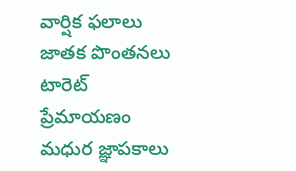వార్షిక ఫలాలు
జాతక పొంతనలు
టారెట్
ప్రేమాయణం
మధుర జ్ఞాపకాలు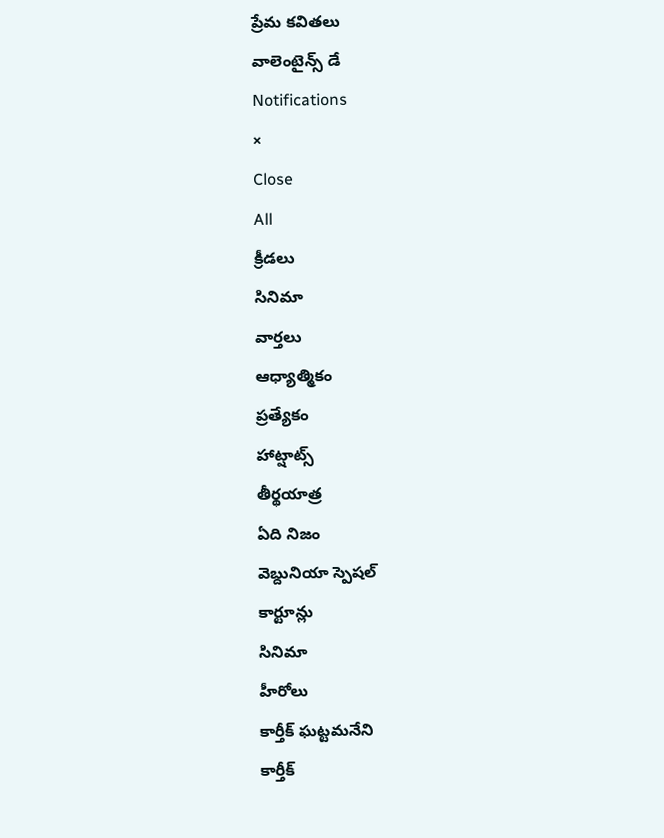ప్రేమ కవితలు
వాలెంటైన్స్ డే
Notifications
×
Close
All
క్రీడలు
సినిమా
వార్తలు
ఆధ్యాత్మికం
ప్రత్యేకం
హాట్షాట్స్
తీర్థయాత్ర
ఏది నిజం
వెబ్దునియా స్పెషల్
కార్టూన్లు
సినిమా
హీరోలు
కార్తీక్ ఘట్టమనేని
కార్తీక్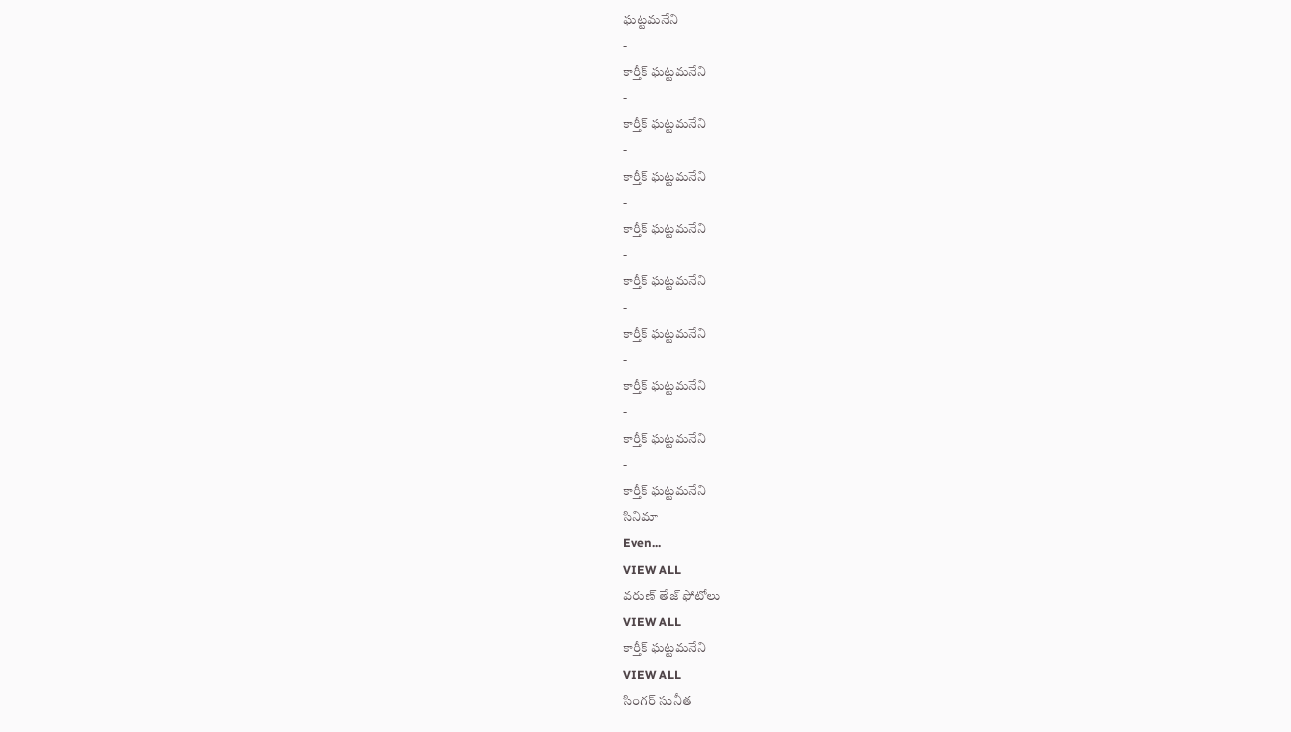ఘట్టమనేని
-
కార్తీక్ ఘట్టమనేని
-
కార్తీక్ ఘట్టమనేని
-
కార్తీక్ ఘట్టమనేని
-
కార్తీక్ ఘట్టమనేని
-
కార్తీక్ ఘట్టమనేని
-
కార్తీక్ ఘట్టమనేని
-
కార్తీక్ ఘట్టమనేని
-
కార్తీక్ ఘట్టమనేని
-
కార్తీక్ ఘట్టమనేని
సినిమా
Even...
VIEW ALL
వరుణ్ తేజ్ ఫోటోలు
VIEW ALL
కార్తీక్ ఘట్టమనేని
VIEW ALL
సింగర్ సునీత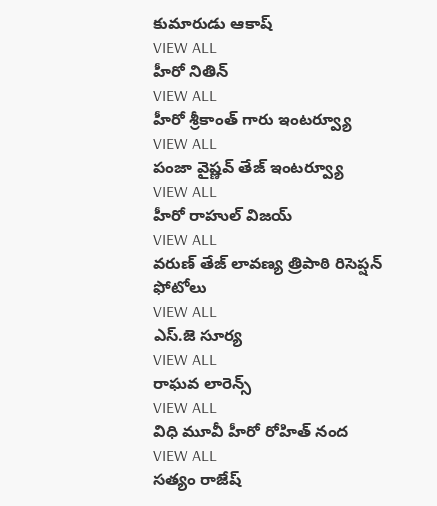కుమారుడు ఆకాష్
VIEW ALL
హీరో నితిన్
VIEW ALL
హీరో శ్రీకాంత్ గారు ఇంటర్వ్యూ
VIEW ALL
పంజా వైష్ణవ్ తేజ్ ఇంటర్వ్యూ
VIEW ALL
హీరో రాహుల్ విజయ్
VIEW ALL
వరుణ్ తేజ్ లావణ్య త్రిపాఠి రిసెప్షన్ ఫోటోలు
VIEW ALL
ఎస్.జె సూర్య
VIEW ALL
రాఘవ లారెన్స్
VIEW ALL
విధి మూవీ హీరో రోహిత్ నంద
VIEW ALL
సత్యం రాజేష్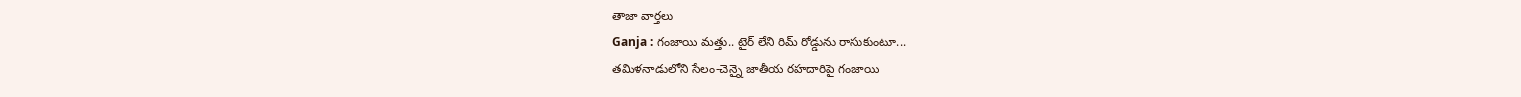తాజా వార్తలు
Ganja : గంజాయి మత్తు.. టైర్ లేని రిమ్ రోడ్డును రాసుకుంటూ...
తమిళనాడులోని సేలం-చెన్నై జాతీయ రహదారిపై గంజాయి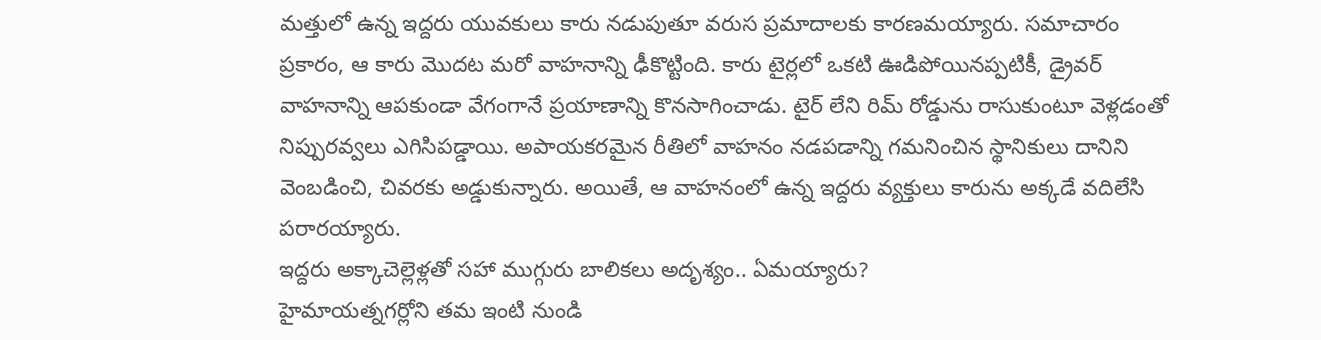మత్తులో ఉన్న ఇద్దరు యువకులు కారు నడుపుతూ వరుస ప్రమాదాలకు కారణమయ్యారు. సమాచారం ప్రకారం, ఆ కారు మొదట మరో వాహనాన్ని ఢీకొట్టింది. కారు టైర్లలో ఒకటి ఊడిపోయినప్పటికీ, డ్రైవర్ వాహనాన్ని ఆపకుండా వేగంగానే ప్రయాణాన్ని కొనసాగించాడు. టైర్ లేని రిమ్ రోడ్డును రాసుకుంటూ వెళ్లడంతో నిప్పురవ్వలు ఎగిసిపడ్డాయి. అపాయకరమైన రీతిలో వాహనం నడపడాన్ని గమనించిన స్థానికులు దానిని వెంబడించి, చివరకు అడ్డుకున్నారు. అయితే, ఆ వాహనంలో ఉన్న ఇద్దరు వ్యక్తులు కారును అక్కడే వదిలేసి పరారయ్యారు.
ఇద్దరు అక్కాచెల్లెళ్లతో సహా ముగ్గురు బాలికలు అదృశ్యం.. ఏమయ్యారు?
హైమాయత్నగర్లోని తమ ఇంటి నుండి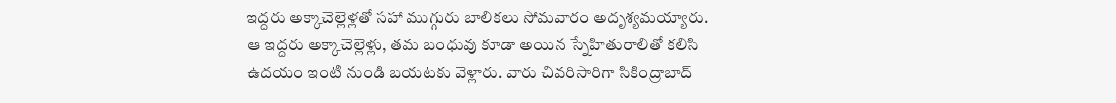ఇద్దరు అక్కాచెల్లెళ్లతో సహా ముగ్గురు బాలికలు సోమవారం అదృశ్యమయ్యారు. ఆ ఇద్దరు అక్కాచెల్లెళ్లు, తమ బంధువు కూడా అయిన స్నేహితురాలితో కలిసి ఉదయం ఇంటి నుండి బయటకు వెళ్లారు. వారు చివరిసారిగా సికింద్రాబాద్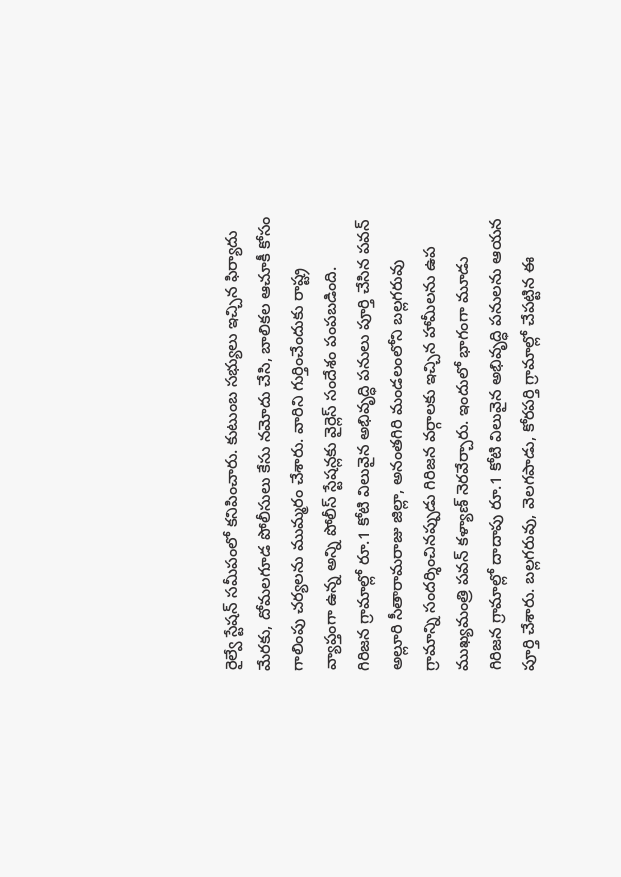రైల్వే స్టేషన్ సమీపంలో కనిపించారు. కుటుంబ సభ్యులు ఇచ్చిన ఫిర్యాదు మేరకు, దోమలగూడ పోలీసులు కేసు నమోదు చేసి, బాలికల ఆచూకీ కోసం గాలింపు చర్యలను ముమ్మరం చేశారు. వారిని గుర్తించేందుకు రాష్ట్ర వ్యాప్తంగా ఉన్న అన్ని పోలీస్ స్టేషన్లకు వైర్లెస్ సందేశం పంపబడింది.
గిరిజన గ్రామాల్లో రూ.1 కోటి విలువైన అభివృద్ధి పనులు పూర్తి చేసిన పవన్
అల్లూరి సీతారామరాజు జిల్లా, అనంతగిరి మండలంలోని బల్లగరువు గ్రామాన్ని సందర్శించినప్పుడు గిరిజన వర్గాలకు ఇచ్చిన హామీలను ఉప ముఖ్యమంత్రి పవన్ కళ్యాణ్ నెరవేర్చారు. ఇందులో భాగంగా మూడు గిరిజన గ్రామాల్లో దాదాపు రూ.1 కోటి విలువైన అభివృద్ధి పనులను ఆయన పూర్తి చేశారు. బల్లగరువు, వెలగపాడు, కోరపర్తి గ్రామాల్లో చేపట్టిన ఈ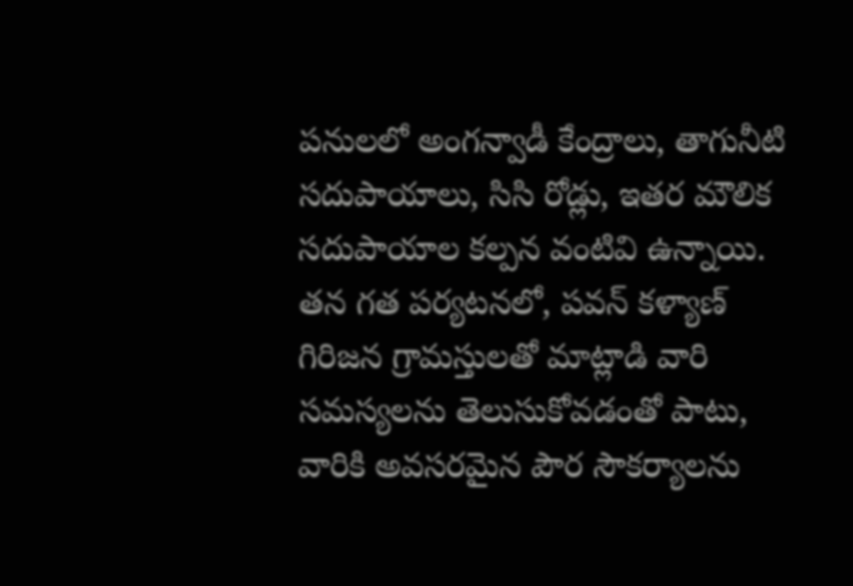పనులలో అంగన్వాడీ కేంద్రాలు, తాగునీటి సదుపాయాలు, సిసి రోడ్లు, ఇతర మౌలిక సదుపాయాల కల్పన వంటివి ఉన్నాయి. తన గత పర్యటనలో, పవన్ కళ్యాణ్ గిరిజన గ్రామస్తులతో మాట్లాడి వారి సమస్యలను తెలుసుకోవడంతో పాటు, వారికి అవసరమైన పౌర సౌకర్యాలను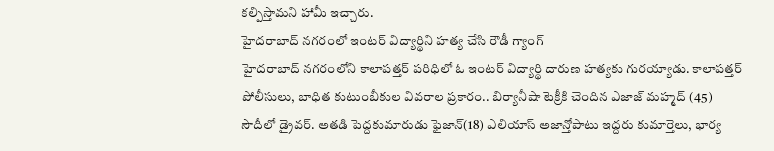కల్పిస్తామని హామీ ఇచ్చారు.
హైదరాబాద్ నగరంలో ఇంటర్ విద్యార్థిని హత్య చేసి రౌడీ గ్యాంగ్
హైదరాబాద్ నగరంలోని కాలాపత్తర్ పరిధిలో ఓ ఇంటర్ విద్యార్థి దారుణ హత్యకు గురయ్యాడు. కాలాపత్తర్ పోలీసులు, బాధిత కుటుంబీకుల వివరాల ప్రకారం.. బిర్యానీషా టెక్రీకి చెందిన ఎజాజ్ మహ్మద్ (45) సౌదీలో డ్రైవర్. అతడి పెద్దకుమారుడు ఫైజాన్(18) ఎలియాస్ అజాన్తోపాటు ఇద్దరు కుమార్తెలు, భార్య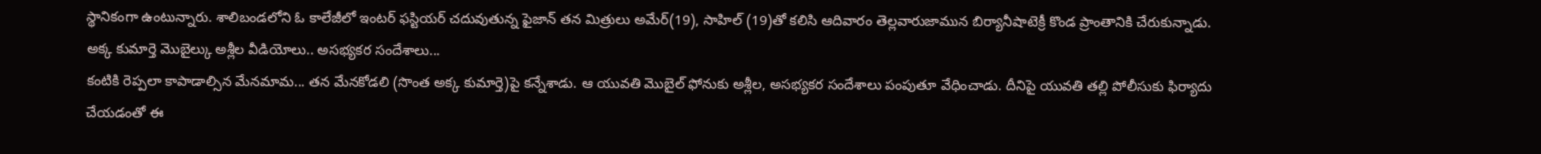స్థానికంగా ఉంటున్నారు. శాలిబండలోని ఓ కాలేజీలో ఇంటర్ ఫస్టియర్ చదువుతున్న ఫైజాన్ తన మిత్రులు అమేర్(19), సాహిల్ (19)తో కలిసి ఆదివారం తెల్లవారుజామున బిర్యానీషాటెక్రీ కొండ ప్రాంతానికి చేరుకున్నాడు.
అక్క కుమార్తె మొబైల్కు అశ్లీల వీడియోలు.. అసభ్యకర సందేశాలు...
కంటికి రెప్పలా కాపాడాల్సిన మేనమామ... తన మేనకోడలి (సొంత అక్క కుమార్తె)పై కన్నేశాడు. ఆ యువతి మొబైల్ ఫోనుకు అశ్లీల, అసభ్యకర సందేశాలు పంపుతూ వేధించాడు. దీనిపై యువతి తల్లి పోలీసుకు ఫిర్యాదు చేయడంతో ఈ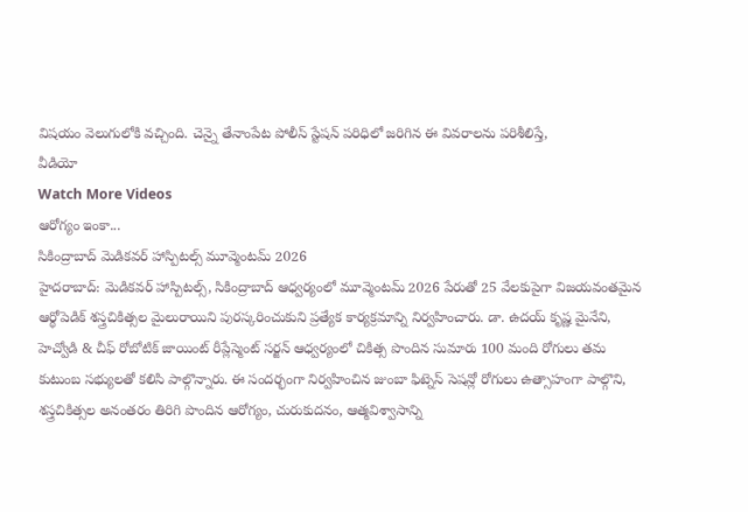విషయం వెలుగులోకి వచ్చింది. చెన్నై తేనాంపేట పోలీస్ స్టేషన్ పరిధిలో జరిగిన ఈ వివరాలను పరిశీలిస్తే,
వీడియో
Watch More Videos
ఆరోగ్యం ఇంకా...
సికింద్రాబాద్ మెడికవర్ హాస్పిటల్స్ మూవ్మెంటమ్ 2026
హైదరాబాద్: మెడికవర్ హాస్పిటల్స్, సికింద్రాబాద్ ఆధ్వర్యంలో మూవ్మెంటమ్ 2026 పేరుతో 25 వేలకుపైగా విజయవంతమైన ఆర్థోపెడిక్ శస్త్రచికిత్సల మైలురాయిని పురస్కరించుకుని ప్రత్యేక కార్యక్రమాన్ని నిర్వహించారు. డా. ఉదయ్ కృష్ణ మైనేని, హెచ్వోడి & చీఫ్ రోబోటిక్ జాయింట్ రీప్లేస్మెంట్ సర్జన్ ఆధ్వర్యంలో చికిత్స పొందిన సుమారు 100 మంది రోగులు తమ కుటుంబ సభ్యులతో కలిసి పాల్గొన్నారు. ఈ సందర్భంగా నిర్వహించిన జుంబా ఫిట్నెస్ సెషన్లో రోగులు ఉత్సాహంగా పాల్గొని, శస్త్రచికిత్సల అనంతరం తిరిగి పొందిన ఆరోగ్యం, చురుకుదనం, ఆత్మవిశ్వాసాన్ని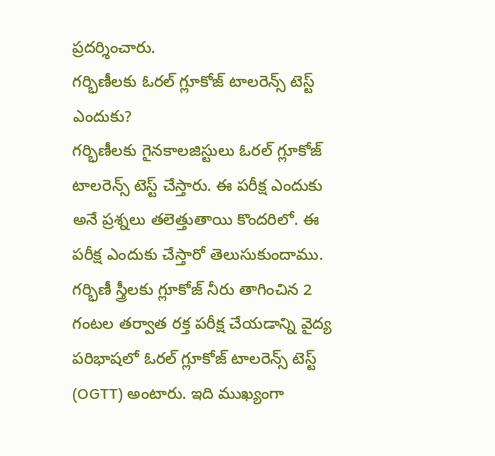ప్రదర్శించారు.
గర్భిణీలకు ఓరల్ గ్లూకోజ్ టాలరెన్స్ టెస్ట్ ఎందుకు?
గర్భిణీలకు గైనకాలజిస్టులు ఓరల్ గ్లూకోజ్ టాలరెన్స్ టెస్ట్ చేస్తారు. ఈ పరీక్ష ఎందుకు అనే ప్రశ్నలు తలెత్తుతాయి కొందరిలో. ఈ పరీక్ష ఎందుకు చేస్తారో తెలుసుకుందాము. గర్భిణీ స్త్రీలకు గ్లూకోజ్ నీరు తాగించిన 2 గంటల తర్వాత రక్త పరీక్ష చేయడాన్ని వైద్య పరిభాషలో ఓరల్ గ్లూకోజ్ టాలరెన్స్ టెస్ట్ (OGTT) అంటారు. ఇది ముఖ్యంగా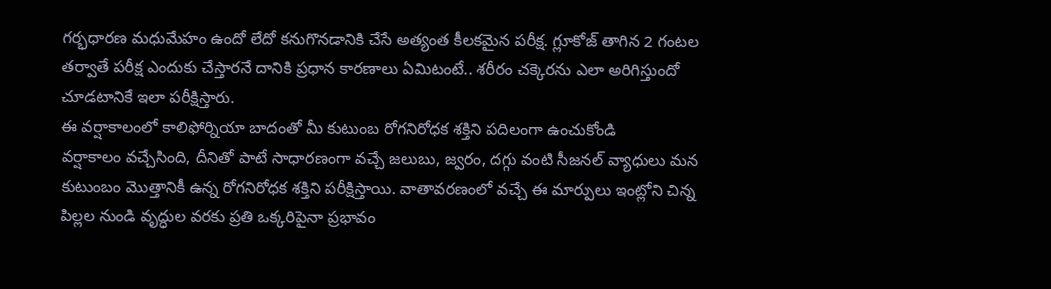గర్భధారణ మధుమేహం ఉందో లేదో కనుగొనడానికి చేసే అత్యంత కీలకమైన పరీక్ష. గ్లూకోజ్ తాగిన 2 గంటల తర్వాతే పరీక్ష ఎందుకు చేస్తారనే దానికి ప్రధాన కారణాలు ఏమిటంటే.. శరీరం చక్కెరను ఎలా అరిగిస్తుందో చూడటానికే ఇలా పరీక్షిస్తారు.
ఈ వర్షాకాలంలో కాలిఫోర్నియా బాదంతో మీ కుటుంబ రోగనిరోధక శక్తిని పదిలంగా ఉంచుకోండి
వర్షాకాలం వచ్చేసింది, దీనితో పాటే సాధారణంగా వచ్చే జలుబు, జ్వరం, దగ్గు వంటి సీజనల్ వ్యాధులు మన కుటుంబం మొత్తానికీ ఉన్న రోగనిరోధక శక్తిని పరీక్షిస్తాయి. వాతావరణంలో వచ్చే ఈ మార్పులు ఇంట్లోని చిన్న పిల్లల నుండి వృద్ధుల వరకు ప్రతి ఒక్కరిపైనా ప్రభావం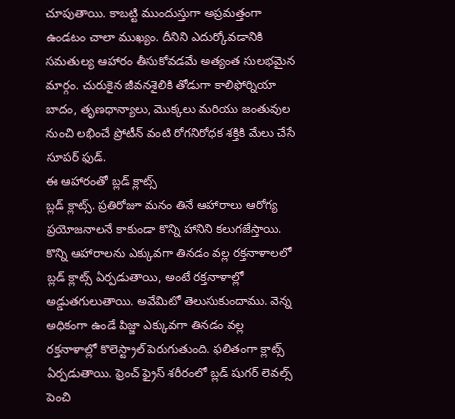చూపుతాయి. కాబట్టి ముందుస్తుగా అప్రమత్తంగా ఉండటం చాలా ముఖ్యం. దీనిని ఎదుర్కోవడానికి సమతుల్య ఆహారం తీసుకోవడమే అత్యంత సులభమైన మార్గం. చురుకైన జీవనశైలికి తోడుగా కాలిఫోర్నియా బాదం, తృణధాన్యాలు, మొక్కలు మరియు జంతువుల నుంచి లభించే ప్రోటీన్ వంటి రోగనిరోధక శక్తికి మేలు చేసే సూపర్ ఫుడ్.
ఈ ఆహారంతో బ్లడ్ క్లాట్స్
బ్లడ్ క్లాట్స్. ప్రతిరోజూ మనం తినే ఆహారాలు ఆరోగ్య ప్రయోజనాలనే కాకుండా కొన్ని హానిని కలుగజేస్తాయి. కొన్ని ఆహారాలను ఎక్కువగా తినడం వల్ల రక్తనాళాలలో బ్లడ్ క్లాట్స్ ఏర్పడుతాయి, అంటే రక్తనాళాల్లో అడ్డుతగులుతాయి. అవేమిటో తెలుసుకుందాము. వెన్న అధికంగా ఉండే పిజ్జా ఎక్కువగా తినడం వల్ల రక్తనాళాల్లో కొలెస్ట్రాల్ పెరుగుతుంది. ఫలితంగా క్లాట్స్ ఏర్పడుతాయి. ఫ్రెంచ్ ఫ్రైస్ శరీరంలో బ్లడ్ షుగర్ లెవల్స్ పెంచి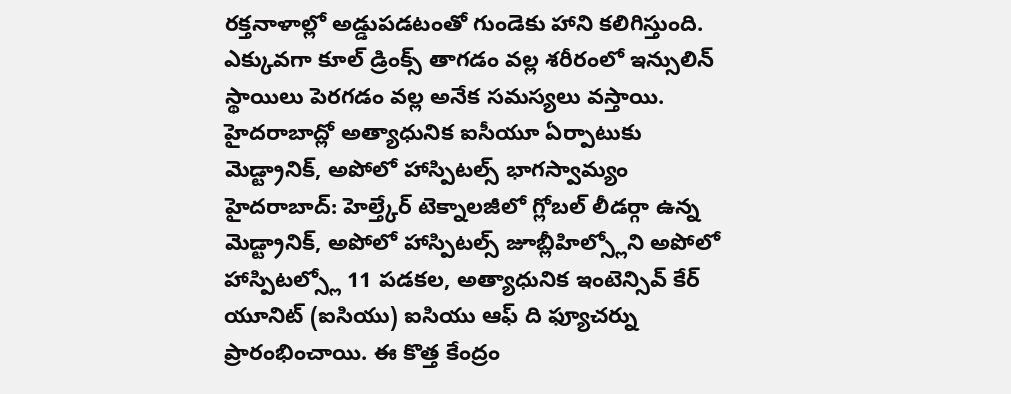రక్తనాళాల్లో అడ్డుపడటంతో గుండెకు హాని కలిగిస్తుంది. ఎక్కువగా కూల్ డ్రింక్స్ తాగడం వల్ల శరీరంలో ఇన్సులిన్ స్థాయిలు పెరగడం వల్ల అనేక సమస్యలు వస్తాయి.
హైదరాబాద్లో అత్యాధునిక ఐసీయూ ఏర్పాటుకు మెడ్ట్రానిక్, అపోలో హాస్పిటల్స్ భాగస్వామ్యం
హైదరాబాద్: హెల్త్కేర్ టెక్నాలజీలో గ్లోబల్ లీడర్గా ఉన్న మెడ్ట్రానిక్, అపోలో హాస్పిటల్స్ జూబ్లీహిల్స్లోని అపోలో హాస్పిటల్స్లో 11 పడకల, అత్యాధునిక ఇంటెన్సివ్ కేర్ యూనిట్ (ఐసియు) ఐసియు ఆఫ్ ది ఫ్యూచర్ను ప్రారంభించాయి. ఈ కొత్త కేంద్రం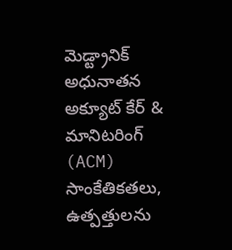మెడ్ట్రానిక్ అధునాతన అక్యూట్ కేర్ & మానిటరింగ్ (ACM) సాంకేతికతలు, ఉత్పత్తులను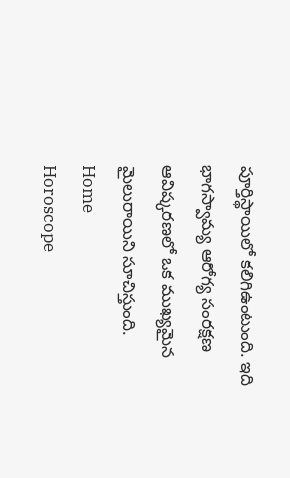పూర్తిస్థాయిలో కలిగిఉంటుంది. ఇది భాగస్వామ్య ఆరోగ్య సంరక్షణ ఆవిష్కరణలో ఒక ముఖ్యమైన మైలురాయిని సూచిస్తుంది.
Home
Horoscope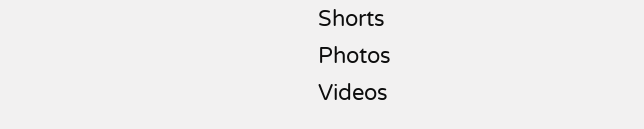Shorts
Photos
Videos